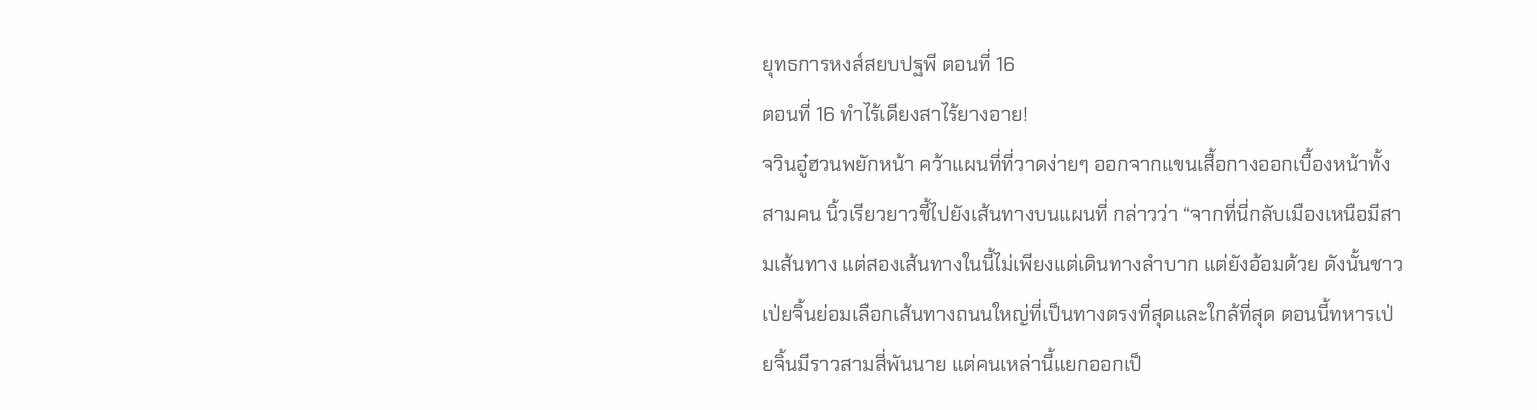ยุทธการหงส์สยบปฐพี ตอนที่ 16
ตอนที่ 16 ทำไร้เดียงสาไร้ยางอาย!
จวินอู๋ฮวนพยักหน้า คว้าแผนที่ที่วาดง่ายๆ ออกจากแขนเสื้อกางออกเบื้องหน้าทั้งสามคน นิ้วเรียวยาวชี้ไปยังเส้นทางบนแผนที่ กล่าวว่า “จากที่นี่กลับเมืองเหนือมีสามเส้นทาง แต่สองเส้นทางในนี้ไม่เพียงแต่เดินทางลำบาก แต่ยังอ้อมด้วย ดังนั้นชาวเป่ยจิ้นย่อมเลือกเส้นทางถนนใหญ่ที่เป็นทางตรงที่สุดและใกล้ที่สุด ตอนนี้ทหารเป่ยจิ้นมีราวสามสี่พันนาย แต่คนเหล่านี้แยกออกเป็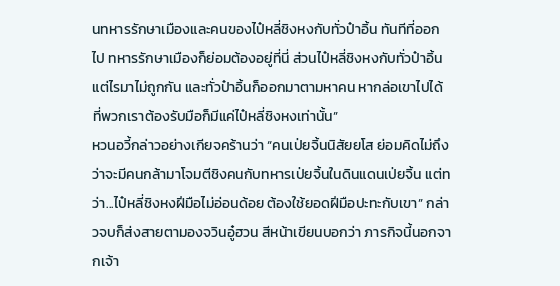นทหารรักษาเมืองและคนของไป๋หลี่ชิงหงกับทั่วป๋าอิ้น ทันทีที่ออกไป ทหารรักษาเมืองก็ย่อมต้องอยู่ที่นี่ ส่วนไป๋หลี่ชิงหงกับทั่วป๋าอิ้นแต่ไรมาไม่ถูกกัน และทั่วป๋าอิ้นก็ออกมาตามหาคน หากล่อเขาไปได้ ที่พวกเราต้องรับมือก็มีแค่ไป๋หลี่ชิงหงเท่านั้น”
หวนอวี้กล่าวอย่างเกียจคร้านว่า “คนเป่ยจิ้นนิสัยยโส ย่อมคิดไม่ถึงว่าจะมีคนกล้ามาโจมตีชิงคนกับทหารเป่ยจิ้นในดินแดนเป่ยจิ้น แต่ทว่า...ไป๋หลี่ชิงหงฝีมือไม่อ่อนด้อย ต้องใช้ยอดฝีมือปะทะกับเขา” กล่าวจบก็ส่งสายตามองจวินอู๋ฮวน สีหน้าเขียนบอกว่า ภารกิจนี้นอกจากเจ้า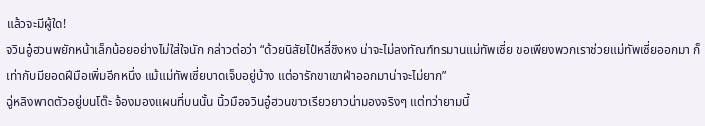แล้วจะมีผู้ใด!
จวินอู๋ฮวนพยักหน้าเล็กน้อยอย่างไม่ใส่ใจนัก กล่าวต่อว่า “ด้วยนิสัยไป๋หลี่ชิงหง น่าจะไม่ลงทัณฑ์ทรมานแม่ทัพเซี่ย ขอเพียงพวกเราช่วยแม่ทัพเซี่ยออกมา ก็เท่ากับมียอดฝีมือเพิ่มอีกหนึ่ง แม้แม่ทัพเซี่ยบาดเจ็บอยู่บ้าง แต่อารักขาเขาฝ่าออกมาน่าจะไม่ยาก”
ฉู่หลิงพาดตัวอยู่บนโต๊ะ จ้องมองแผนที่บนนั้น นิ้วมือจวินอู๋ฮวนขาวเรียวยาวน่ามองจริงๆ แต่ทว่ายามนี้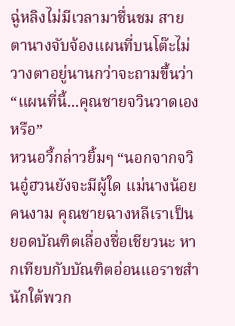ฉู่หลิงไม่มีเวลามาชื่นชม สายตานางจับจ้องแผนที่บนโต๊ะไม่วางตาอยู่นานกว่าจะถามขึ้นว่า “แผนที่นี้...คุณชายจวินวาดเองหรือ”
หวนอวี้กล่าวยิ้มๆ “นอกจากจวินอู๋ฮวนยังจะมีผู้ใด แม่นางน้อยคนงาม คุณชายฉางหลีเราเป็นยอดบัณฑิตเลื่องชื่อเชียวนะ หากเทียบกับบัณฑิตอ่อนแอราชสำนักใต้พวก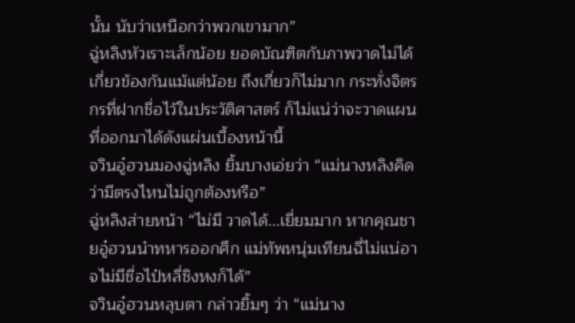นั้น นับว่าเหนือกว่าพวกเขามาก”
ฉู่หลิงหัวเราะเล็กน้อย ยอดบัณฑิตกับภาพวาดไม่ได้เกี่ยวข้องกันแม้แต่น้อย ถึงเกี่ยวก็ไม่มาก กระทั่งจิตรกรที่ฝากชื่อไว้ในประวัติศาสตร์ ก็ไม่แน่ว่าจะวาดแผนที่ออกมาได้ดังแผ่นเบื้องหน้านี้
จวินอู๋ฮวนมองฉู่หลิง ยิ้มบางเอ่ยว่า “แม่นางหลิงคิดว่ามีตรงไหนไม่ถูกต้องหรือ”
ฉู่หลิงส่ายหน้า “ไม่มี วาดได้...เยี่ยมมาก หากคุณชายอู๋ฮวนนำทหารออกศึก แม่ทัพหนุ่มเทียนฉี่ไม่แน่อาจไม่มีชื่อไป๋หลี่ชิงหงก็ได้”
จวินอู๋ฮวนหลุบตา กล่าวยิ้มๆ ว่า “แม่นาง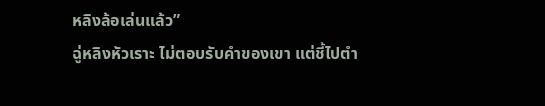หลิงล้อเล่นแล้ว”
ฉู่หลิงหัวเราะ ไม่ตอบรับคำของเขา แต่ชี้ไปตำ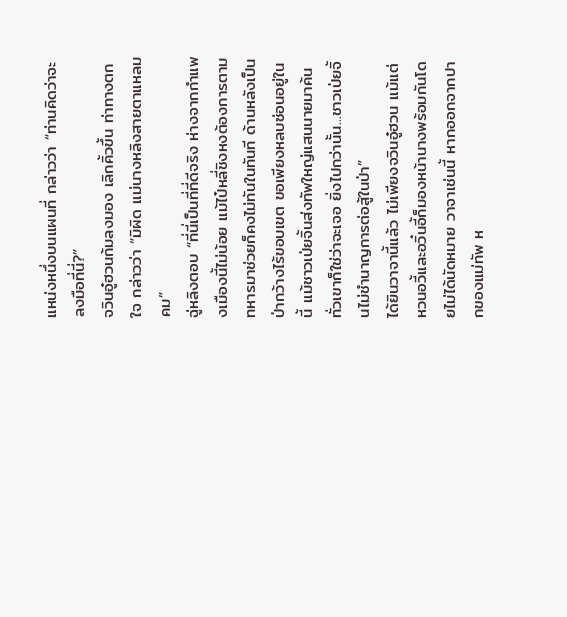แหน่งหนึ่งบนแผนที่ กล่าวว่า “ท่านคิดว่าจะลงมือที่นี่?”
จวินอู๋ฮวนก้มลงมอง เลิกคิ้วขึ้น ท่าทางตกใจ กล่าวว่า “มิผิด แม่นางหลิงสายตาแหลมคม”
ฉู่หลิงตอบ “ที่นี่เป็นที่ที่ดีจริง ห่างจากกำแพงเมืองนี้ไม่น้อย แม้ไป๋หลี่ชิงหงต้องการตามทหารมาช่วยก็คงไม่ทันในทันที ด้านหลังเป็นป่ากว้างไร้ขอบเขต ขอเพียงหลบซ่อนอยู่ในนี้ แม้ชาวเป่ยจิ้นส่งทัพใหญ่แสนนายมาค้นทั่วเขาก็ใช่ว่าจะเจอ ยิ่งไปกว่านั้น...ชาวเป่ยจิ้นไม่ชำนาญการต่อสู้ในป่า”
ได้ยินวาจานี้แล้ว ไม่เพียงจวินอู๋ฮวน แม้แต่หวนอวี้และอวิ๋นอี้ก็มองหน้านางพร้อมกันโดยไม่ได้นัดหมาย วาจาเช่นนี้ หากออกจากปากของแม่ทัพ ห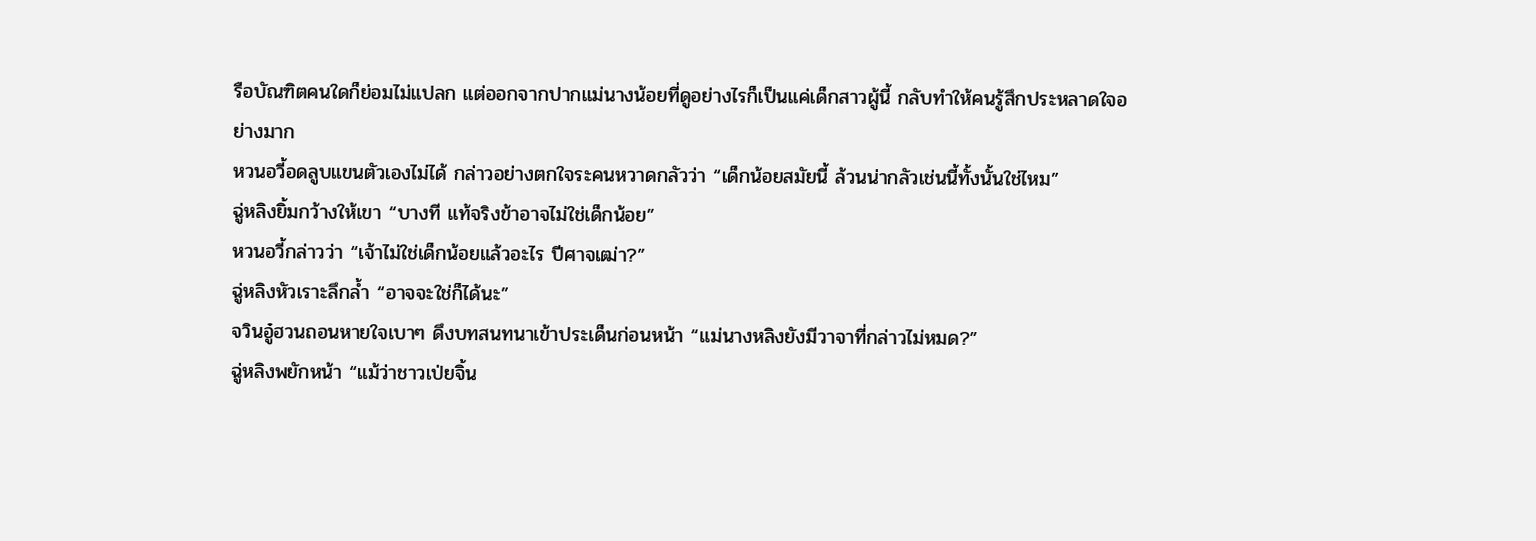รือบัณฑิตคนใดก็ย่อมไม่แปลก แต่ออกจากปากแม่นางน้อยที่ดูอย่างไรก็เป็นแค่เด็กสาวผู้นี้ กลับทำให้คนรู้สึกประหลาดใจอย่างมาก
หวนอวี้อดลูบแขนตัวเองไม่ได้ กล่าวอย่างตกใจระคนหวาดกลัวว่า “เด็กน้อยสมัยนี้ ล้วนน่ากลัวเช่นนี้ทั้งนั้นใช่ไหม”
ฉู่หลิงยิ้มกว้างให้เขา “บางที แท้จริงข้าอาจไม่ใช่เด็กน้อย”
หวนอวี้กล่าวว่า “เจ้าไม่ใช่เด็กน้อยแล้วอะไร ปีศาจเฒ่า?”
ฉู่หลิงหัวเราะลึกล้ำ “อาจจะใช่ก็ได้นะ”
จวินอู๋ฮวนถอนหายใจเบาๆ ดึงบทสนทนาเข้าประเด็นก่อนหน้า “แม่นางหลิงยังมีวาจาที่กล่าวไม่หมด?”
ฉู่หลิงพยักหน้า “แม้ว่าชาวเป่ยจิ้น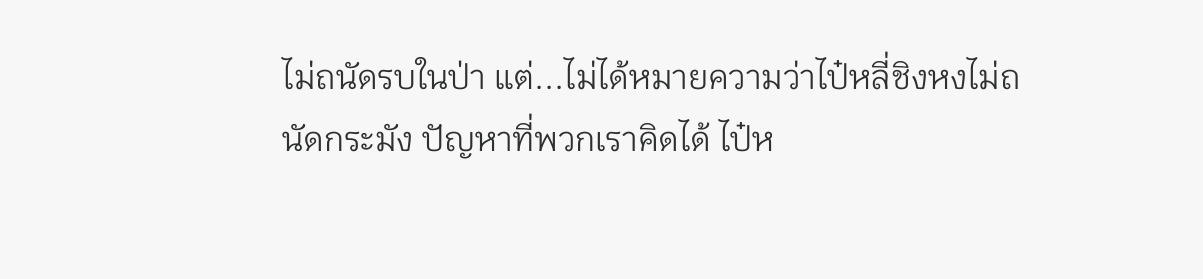ไม่ถนัดรบในป่า แต่...ไม่ได้หมายความว่าไป๋หลี่ชิงหงไม่ถนัดกระมัง ปัญหาที่พวกเราคิดได้ ไป๋ห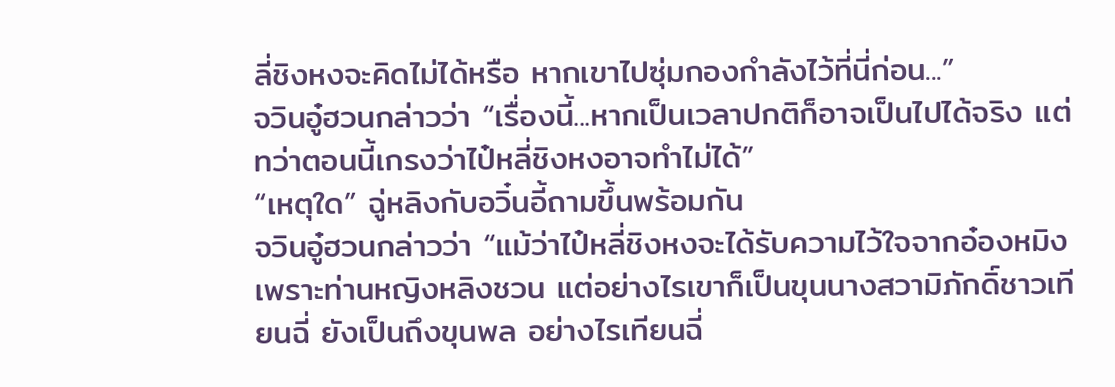ลี่ชิงหงจะคิดไม่ได้หรือ หากเขาไปซุ่มกองกำลังไว้ที่นี่ก่อน...”
จวินอู๋ฮวนกล่าวว่า “เรื่องนี้...หากเป็นเวลาปกติก็อาจเป็นไปได้จริง แต่ทว่าตอนนี้เกรงว่าไป๋หลี่ชิงหงอาจทำไม่ได้”
“เหตุใด” ฉู่หลิงกับอวิ๋นอี้ถามขึ้นพร้อมกัน
จวินอู๋ฮวนกล่าวว่า “แม้ว่าไป๋หลี่ชิงหงจะได้รับความไว้ใจจากอ๋องหมิงเพราะท่านหญิงหลิงชวน แต่อย่างไรเขาก็เป็นขุนนางสวามิภักดิ์ชาวเทียนฉี่ ยังเป็นถึงขุนพล อย่างไรเทียนฉี่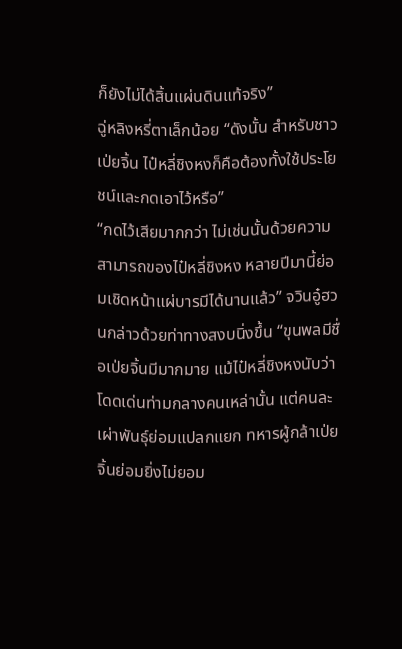ก็ยังไม่ได้สิ้นแผ่นดินแท้จริง”
ฉู่หลิงหรี่ตาเล็กน้อย “ดังนั้น สำหรับชาวเป่ยจิ้น ไป๋หลี่ชิงหงก็คือต้องทั้งใช้ประโยชน์และกดเอาไว้หรือ”
“กดไว้เสียมากกว่า ไม่เช่นนั้นด้วยความสามารถของไป๋หลี่ชิงหง หลายปีมานี้ย่อมเชิดหน้าแผ่บารมีได้นานแล้ว” จวินอู๋ฮวนกล่าวด้วยท่าทางสงบนิ่งขึ้น “ขุนพลมีชื่อเป่ยจิ้นมีมากมาย แม้ไป๋หลี่ชิงหงนับว่าโดดเด่นท่ามกลางคนเหล่านั้น แต่คนละเผ่าพันธุ์ย่อมแปลกแยก ทหารผู้กล้าเป่ยจิ้นย่อมยิ่งไม่ยอม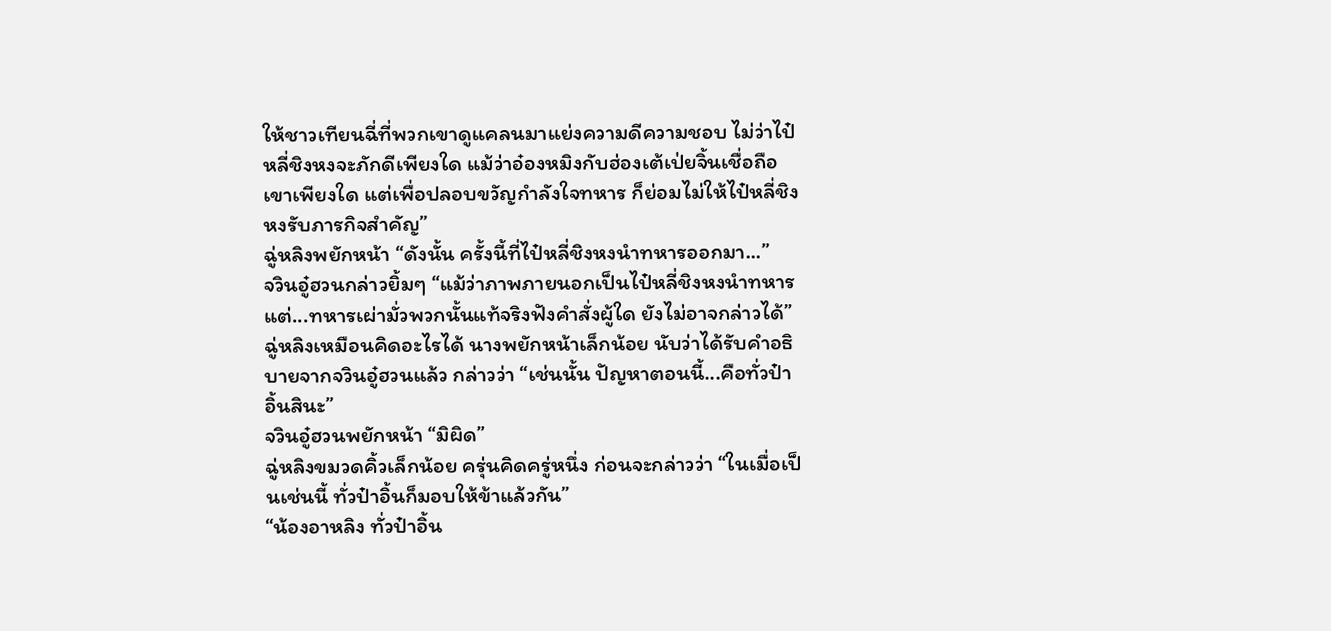ให้ชาวเทียนฉี่ที่พวกเขาดูแคลนมาแย่งความดีความชอบ ไม่ว่าไป๋หลี่ชิงหงจะภักดีเพียงใด แม้ว่าอ๋องหมิงกับฮ่องเต้เป่ยจิ้นเชื่อถือเขาเพียงใด แต่เพื่อปลอบขวัญกำลังใจทหาร ก็ย่อมไม่ให้ไป๋หลี่ชิงหงรับภารกิจสำคัญ”
ฉู่หลิงพยักหน้า “ดังนั้น ครั้งนี้ที่ไป๋หลี่ชิงหงนำทหารออกมา...”
จวินอู๋ฮวนกล่าวยิ้มๆ “แม้ว่าภาพภายนอกเป็นไป๋หลี่ชิงหงนำทหาร แต่...ทหารเผ่ามั่วพวกนั้นแท้จริงฟังคำสั่งผู้ใด ยังไม่อาจกล่าวได้”
ฉู่หลิงเหมือนคิดอะไรได้ นางพยักหน้าเล็กน้อย นับว่าได้รับคำอธิบายจากจวินอู๋ฮวนแล้ว กล่าวว่า “เช่นนั้น ปัญหาตอนนี้...คือทั่วป๋าอิ้นสินะ”
จวินอู๋ฮวนพยักหน้า “มิผิด”
ฉู่หลิงขมวดคิ้วเล็กน้อย ครุ่นคิดครู่หนึ่ง ก่อนจะกล่าวว่า “ในเมื่อเป็นเช่นนี้ ทั่วป๋าอิ้นก็มอบให้ข้าแล้วกัน”
“น้องอาหลิง ทั่วป๋าอิ้น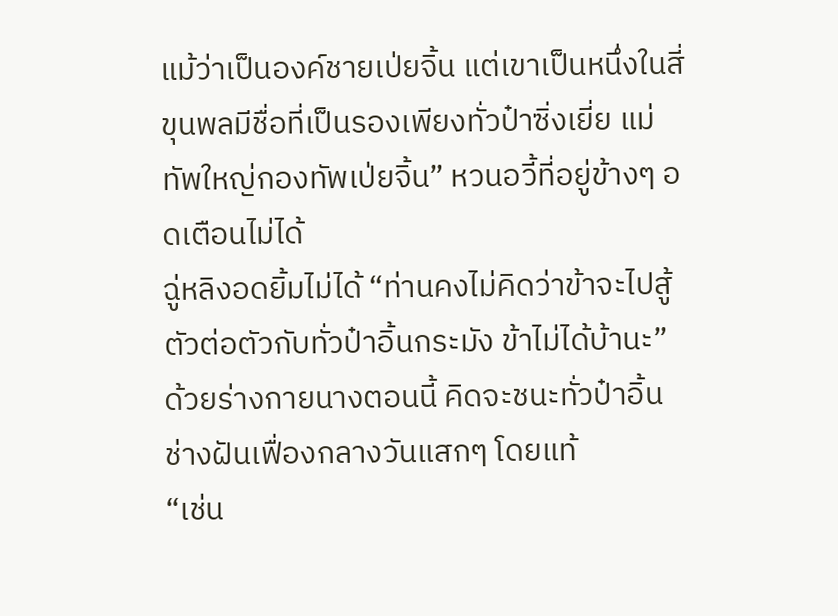แม้ว่าเป็นองค์ชายเป่ยจิ้น แต่เขาเป็นหนึ่งในสี่ขุนพลมีชื่อที่เป็นรองเพียงทั่วป๋าซิ่งเยี่ย แม่ทัพใหญ่กองทัพเป่ยจิ้น” หวนอวี้ที่อยู่ข้างๆ อดเตือนไม่ได้
ฉู่หลิงอดยิ้มไม่ได้ “ท่านคงไม่คิดว่าข้าจะไปสู้ตัวต่อตัวกับทั่วป๋าอิ้นกระมัง ข้าไม่ได้บ้านะ” ด้วยร่างกายนางตอนนี้ คิดจะชนะทั่วป๋าอิ้น ช่างฝันเฟื่องกลางวันแสกๆ โดยแท้
“เช่น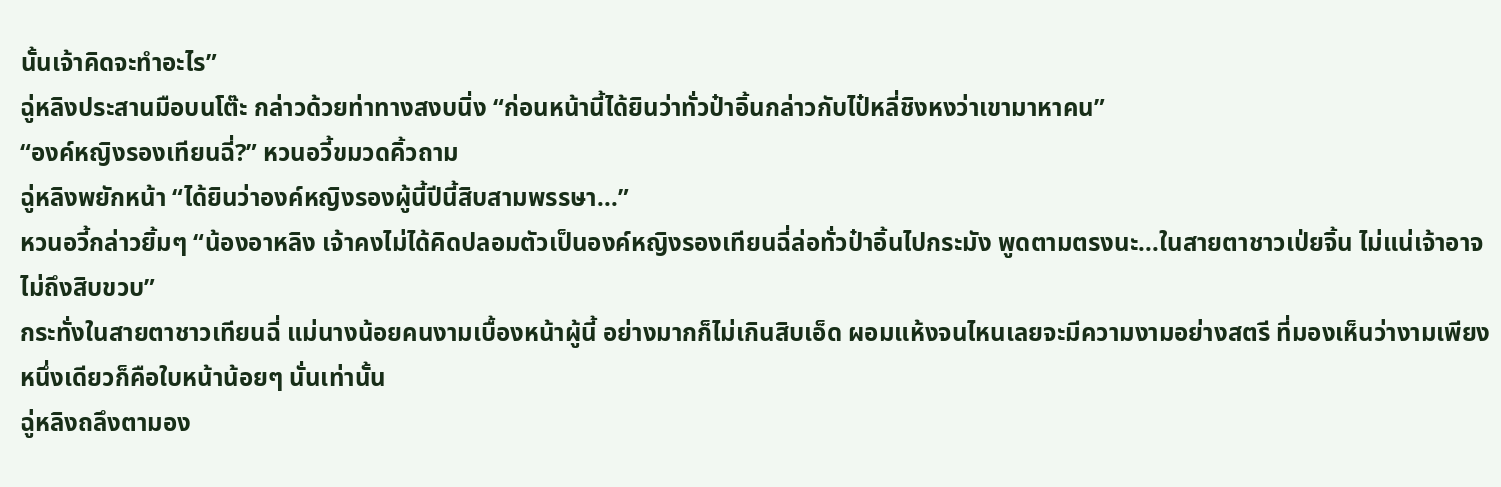นั้นเจ้าคิดจะทำอะไร”
ฉู่หลิงประสานมือบนโต๊ะ กล่าวด้วยท่าทางสงบนิ่ง “ก่อนหน้านี้ได้ยินว่าทั่วป๋าอิ้นกล่าวกับไป๋หลี่ชิงหงว่าเขามาหาคน”
“องค์หญิงรองเทียนฉี่?” หวนอวี้ขมวดคิ้วถาม
ฉู่หลิงพยักหน้า “ได้ยินว่าองค์หญิงรองผู้นี้ปีนี้สิบสามพรรษา...”
หวนอวี้กล่าวยิ้มๆ “น้องอาหลิง เจ้าคงไม่ได้คิดปลอมตัวเป็นองค์หญิงรองเทียนฉี่ล่อทั่วป๋าอิ้นไปกระมัง พูดตามตรงนะ...ในสายตาชาวเป่ยจิ้น ไม่แน่เจ้าอาจไม่ถึงสิบขวบ”
กระทั่งในสายตาชาวเทียนฉี่ แม่นางน้อยคนงามเบื้องหน้าผู้นี้ อย่างมากก็ไม่เกินสิบเอ็ด ผอมแห้งจนไหนเลยจะมีความงามอย่างสตรี ที่มองเห็นว่างามเพียงหนึ่งเดียวก็คือใบหน้าน้อยๆ นั่นเท่านั้น
ฉู่หลิงถลึงตามอง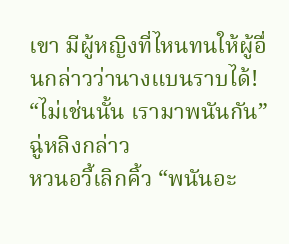เขา มีผู้หญิงที่ไหนทนให้ผู้อื่นกล่าวว่านางแบนราบได้!
“ไม่เช่นนั้น เรามาพนันกัน” ฉู่หลิงกล่าว
หวนอวี้เลิกคิ้ว “พนันอะ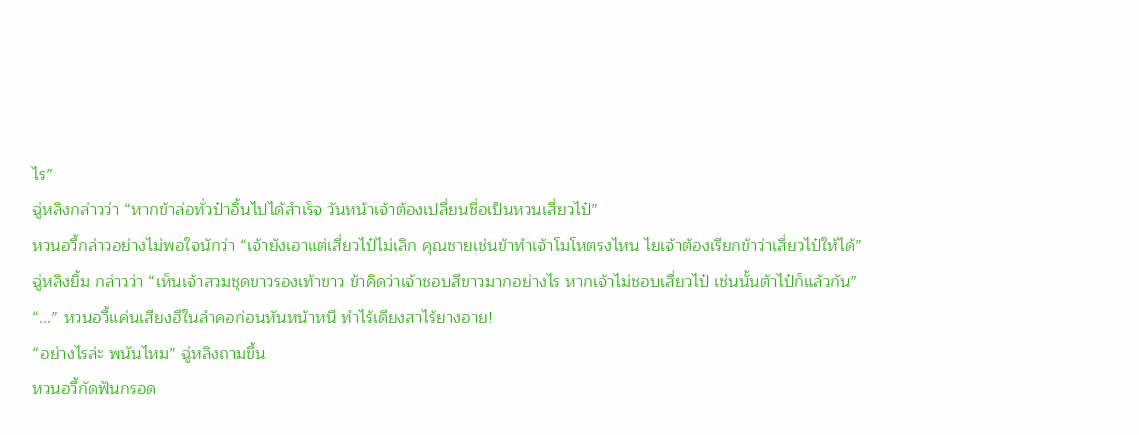ไร”
ฉู่หลิงกล่าวว่า “หากข้าล่อทั่วป๋าอิ้นไปได้สำเร็จ วันหน้าเจ้าต้องเปลี่ยนชื่อเป็นหวนเสี่ยวไป๋”
หวนอวี้กล่าวอย่างไม่พอใจนักว่า “เจ้ายังเอาแต่เสี่ยวไป๋ไม่เลิก คุณชายเช่นข้าทำเจ้าโมโหตรงไหน ไยเจ้าต้องเรียกข้าว่าเสี่ยวไป๋ให้ได้”
ฉู่หลิงยิ้ม กล่าวว่า “เห็นเจ้าสวมชุดขาวรองเท้าขาว ข้าคิดว่าเจ้าชอบสีขาวมากอย่างไร หากเจ้าไม่ชอบเสี่ยวไป๋ เช่นนั้นต้าไป๋ก็แล้วกัน”
“...” หวนอวี้แค่นเสียงฮึในลำคอก่อนหันหน้าหนี ทำไร้เดียงสาไร้ยางอาย!
“อย่างไรล่ะ พนันไหม” ฉู่หลิงถามขึ้น
หวนอวี้กัดฟันกรอด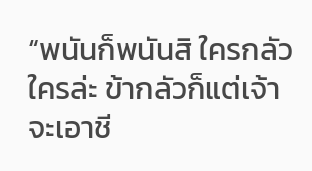“พนันก็พนันสิ ใครกลัวใครล่ะ ข้ากลัวก็แต่เจ้าจะเอาชี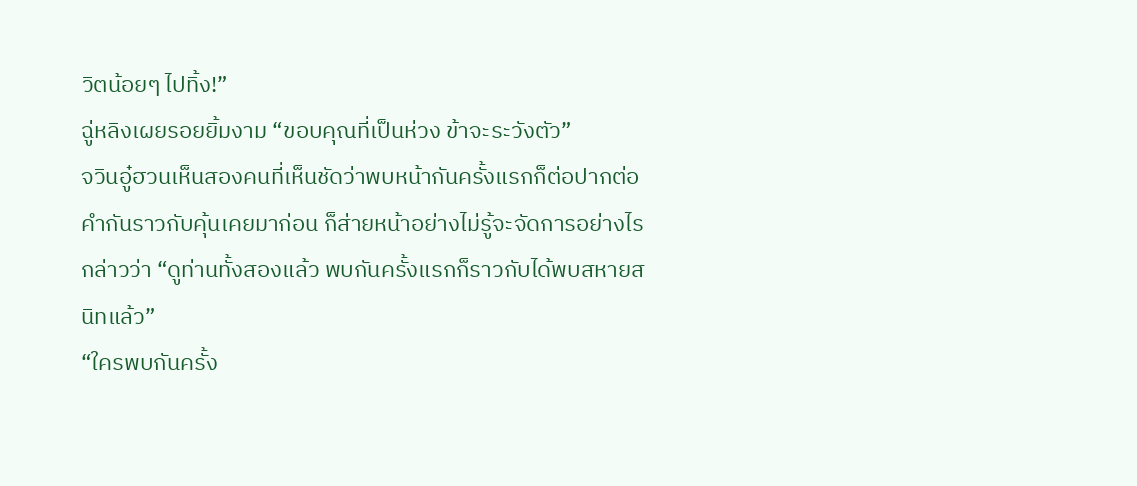วิตน้อยๆ ไปทิ้ง!”
ฉู่หลิงเผยรอยยิ้มงาม “ขอบคุณที่เป็นห่วง ข้าจะระวังตัว”
จวินอู๋ฮวนเห็นสองคนที่เห็นชัดว่าพบหน้ากันครั้งแรกก็ต่อปากต่อคำกันราวกับคุ้นเคยมาก่อน ก็ส่ายหน้าอย่างไม่รู้จะจัดการอย่างไร กล่าวว่า “ดูท่านทั้งสองแล้ว พบกันครั้งแรกก็ราวกับได้พบสหายสนิทแล้ว”
“ใครพบกันครั้ง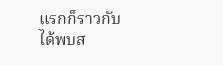แรกก็ราวกับได้พบส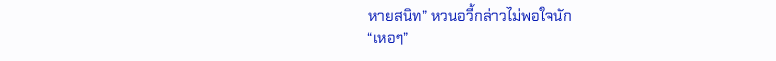หายสนิท” หวนอวี้กล่าวไม่พอใจนัก
“เหอๆ”